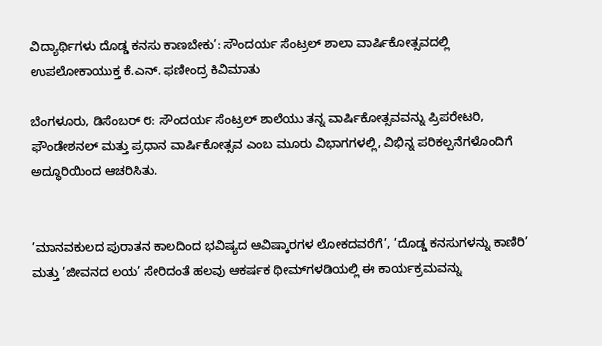ವಿದ್ಯಾರ್ಥಿಗಳು ದೊಡ್ಡ ಕನಸು ಕಾಣಬೇಕು’: ಸೌಂದರ್ಯ ಸೆಂಟ್ರಲ್ ಶಾಲಾ ವಾರ್ಷಿಕೋತ್ಸವದಲ್ಲಿ ಉಪಲೋಕಾಯುಕ್ತ ಕೆ.ಎನ್. ಫಣೀಂದ್ರ ಕಿವಿಮಾತು

ಬೆಂಗಳೂರು, ಡಿಸೆಂಬರ್ ೮: ಸೌಂದರ್ಯ ಸೆಂಟ್ರಲ್ ಶಾಲೆಯು ತನ್ನ ವಾರ್ಷಿಕೋತ್ಸವವನ್ನು ಪ್ರಿಪರೇಟರಿ, ಫೌಂಡೇಶನಲ್ ಮತ್ತು ಪ್ರಧಾನ ವಾರ್ಷಿಕೋತ್ಸವ ಎಂಬ ಮೂರು ವಿಭಾಗಗಳಲ್ಲಿ, ವಿಭಿನ್ನ ಪರಿಕಲ್ಪನೆಗಳೊಂದಿಗೆ ಅದ್ಧೂರಿಯಿಂದ ಆಚರಿಸಿತು.


’ಮಾನವಕುಲದ ಪುರಾತನ ಕಾಲದಿಂದ ಭವಿಷ್ಯದ ಆವಿಷ್ಕಾರಗಳ ಲೋಕದವರೆಗೆ’, ’ದೊಡ್ಡ ಕನಸುಗಳನ್ನು ಕಾಣಿರಿ’ ಮತ್ತು ’ಜೀವನದ ಲಯ’ ಸೇರಿದಂತೆ ಹಲವು ಆಕರ್ಷಕ ಥೀಮ್‌ಗಳಡಿಯಲ್ಲಿ ಈ ಕಾರ್ಯಕ್ರಮವನ್ನು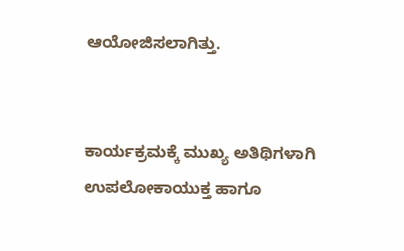ಆಯೋಜಿಸಲಾಗಿತ್ತು.


ಕಾರ್ಯಕ್ರಮಕ್ಕೆ ಮುಖ್ಯ ಅತಿಥಿಗಳಾಗಿ ಉಪಲೋಕಾಯುಕ್ತ ಹಾಗೂ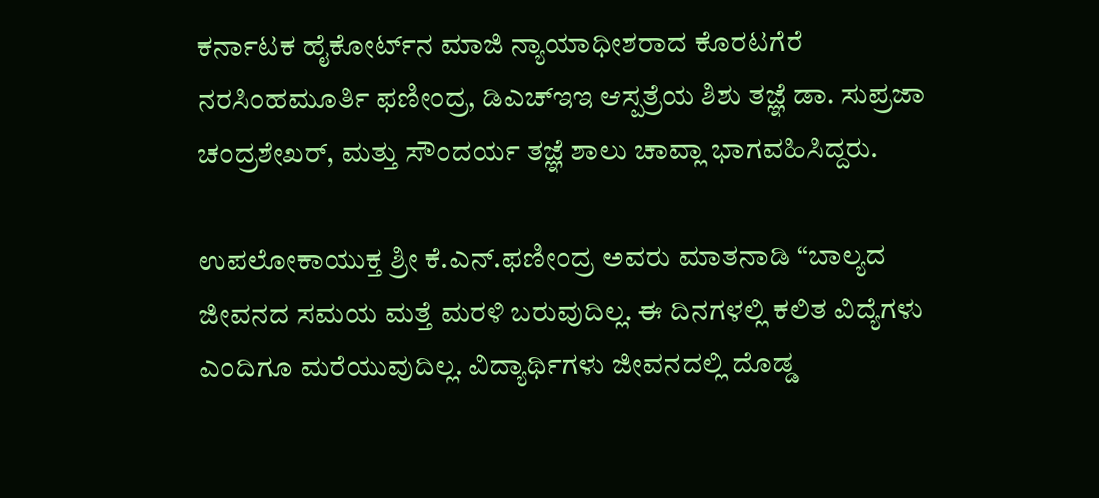ಕರ್ನಾಟಕ ಹೈಕೋರ್ಟ್‌ನ ಮಾಜಿ ನ್ಯಾಯಾಧೀಶರಾದ ಕೊರಟಗೆರೆ ನರಸಿಂಹಮೂರ್ತಿ ಫಣೀಂದ್ರ, ಡಿಎಚ್‌ಇಇ ಆಸ್ಪತ್ರೆಯ ಶಿಶು ತಜ್ಞೆ ಡಾ. ಸುಪ್ರಜಾ ಚಂದ್ರಶೇಖರ್, ಮತ್ತು ಸೌಂದರ್ಯ ತಜ್ಞೆ ಶಾಲು ಚಾವ್ಲಾ ಭಾಗವಹಿಸಿದ್ದರು.

ಉಪಲೋಕಾಯುಕ್ತ ಶ್ರೀ ಕೆ.ಎನ್.ಫಣೀಂದ್ರ ಅವರು ಮಾತನಾಡಿ “ಬಾಲ್ಯದ ಜೀವನದ ಸಮಯ ಮತ್ತೆ ಮರಳಿ ಬರುವುದಿಲ್ಲ. ಈ ದಿನಗಳಲ್ಲಿ ಕಲಿತ ವಿದ್ಯೆಗಳು ಎಂದಿಗೂ ಮರೆಯುವುದಿಲ್ಲ. ವಿದ್ಯಾರ್ಥಿಗಳು ಜೀವನದಲ್ಲಿ ದೊಡ್ಡ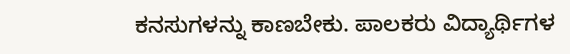ಕನಸುಗಳನ್ನು ಕಾಣಬೇಕು. ಪಾಲಕರು ವಿದ್ಯಾರ್ಥಿಗಳ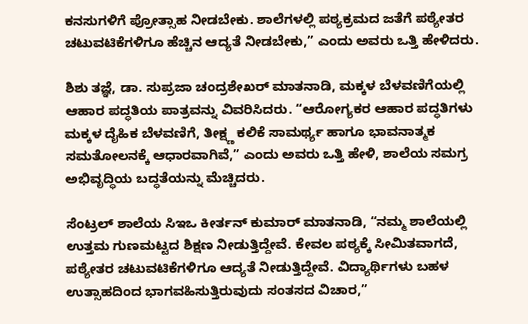ಕನಸುಗಳಿಗೆ ಪ್ರೋತ್ಸಾಹ ನೀಡಬೇಕು. ಶಾಲೆಗಳಲ್ಲಿ ಪಠ್ಯಕ್ರಮದ ಜತೆಗೆ ಪಠ್ಯೇತರ ಚಟುವಟಿಕೆಗಳಿಗೂ ಹೆಚ್ಚಿನ ಆದ್ಯತೆ ನೀಡಬೇಕು,” ಎಂದು ಅವರು ಒತ್ತಿ ಹೇಳಿದರು.

ಶಿಶು ತಜ್ಞೆ, ಡಾ. ಸುಪ್ರಜಾ ಚಂದ್ರಶೇಖರ್ ಮಾತನಾಡಿ, ಮಕ್ಕಳ ಬೆಳವಣಿಗೆಯಲ್ಲಿ ಆಹಾರ ಪದ್ಧತಿಯ ಪಾತ್ರವನ್ನು ವಿವರಿಸಿದರು. “ಆರೋಗ್ಯಕರ ಆಹಾರ ಪದ್ಧತಿಗಳು ಮಕ್ಕಳ ದೈಹಿಕ ಬೆಳವಣಿಗೆ, ತೀಕ್ಷ್ಣ ಕಲಿಕೆ ಸಾಮರ್ಥ್ಯ ಹಾಗೂ ಭಾವನಾತ್ಮಕ ಸಮತೋಲನಕ್ಕೆ ಆಧಾರವಾಗಿವೆ,” ಎಂದು ಅವರು ಒತ್ತಿ ಹೇಳಿ, ಶಾಲೆಯ ಸಮಗ್ರ ಅಭಿವೃದ್ಧಿಯ ಬದ್ಧತೆಯನ್ನು ಮೆಚ್ಚಿದರು.

ಸೆಂಟ್ರಲ್ ಶಾಲೆಯ ಸಿಇಒ ಕೀರ್ತನ್ ಕುಮಾರ್ ಮಾತನಾಡಿ, “ನಮ್ಮ ಶಾಲೆಯಲ್ಲಿ ಉತ್ತಮ ಗುಣಮಟ್ಟದ ಶಿಕ್ಷಣ ನೀಡುತ್ತಿದ್ದೇವೆ. ಕೇವಲ ಪಠ್ಯಕ್ಕೆ ಸೀಮಿತವಾಗದೆ, ಪಠ್ಯೇತರ ಚಟುವಟಿಕೆಗಳಿಗೂ ಆದ್ಯತೆ ನೀಡುತ್ತಿದ್ದೇವೆ. ವಿದ್ಯಾರ್ಥಿಗಳು ಬಹಳ ಉತ್ಸಾಹದಿಂದ ಭಾಗವಹಿಸುತ್ತಿರುವುದು ಸಂತಸದ ವಿಚಾರ,”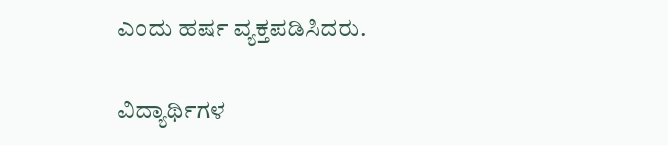ಎಂದು ಹರ್ಷ ವ್ಯಕ್ತಪಡಿಸಿದರು.

ವಿದ್ಯಾರ್ಥಿಗಳ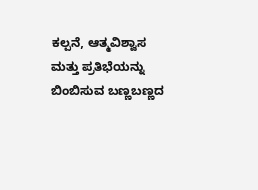ಕಲ್ಪನೆ, ಆತ್ಮವಿಶ್ವಾಸ ಮತ್ತು ಪ್ರತಿಭೆಯನ್ನು ಬಿಂಬಿಸುವ ಬಣ್ಣಬಣ್ಣದ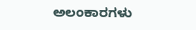ಅಲಂಕಾರಗಳು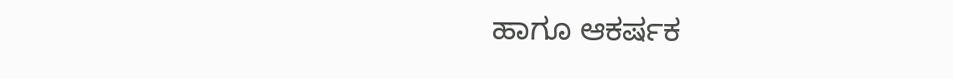ಹಾಗೂ ಆಕರ್ಷಕ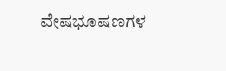ವೇಷಭೂಷಣಗಳ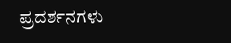ಪ್ರದರ್ಶನಗಳು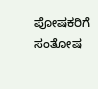ಪೋಷಕರಿಗೆ ಸಂತೋಷ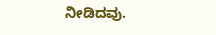ನೀಡಿದವು.